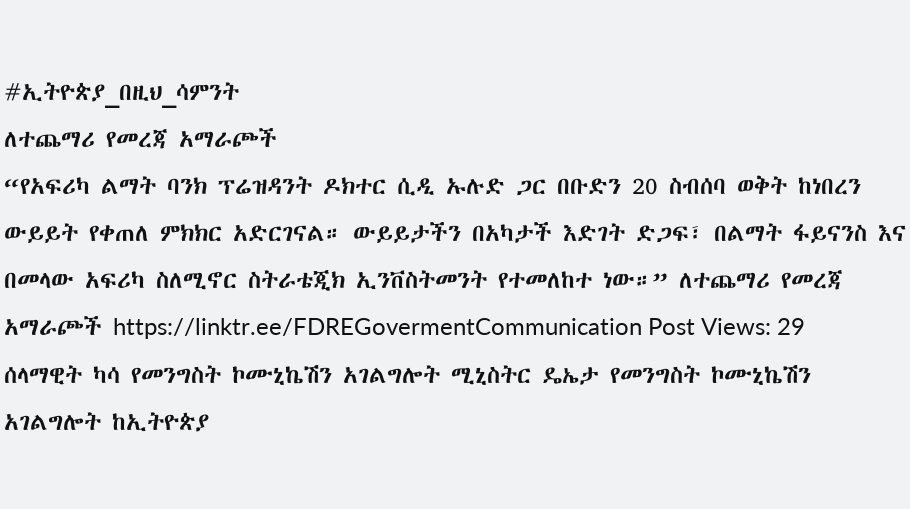#ኢትዮጵያ_በዚህ_ሳምንት
ለተጨማሪ የመረጃ አማራጮች
“የአፍሪካ ልማት ባንክ ፕሬዝዳንት ዶክተር ሲዲ ኡሉድ ጋር በቡድን 20 ስብሰባ ወቅት ከነበረን ውይይት የቀጠለ ምክክር አድርገናል። ውይይታችን በአካታች እድገት ድጋፍ፣ በልማት ፋይናንስ እና በመላው አፍሪካ ስለሚኖር ስትራቴጂክ ኢንቨስትመንት የተመለከተ ነው።” ለተጨማሪ የመረጃ አማራጮች https://linktr.ee/FDREGovermentCommunication Post Views: 29
ሰላማዊት ካሳ የመንግስት ኮሙኒኬሽን አገልግሎት ሚኒስትር ዴኤታ የመንግስት ኮሙኒኬሽን አገልግሎት ከኢትዮጵያ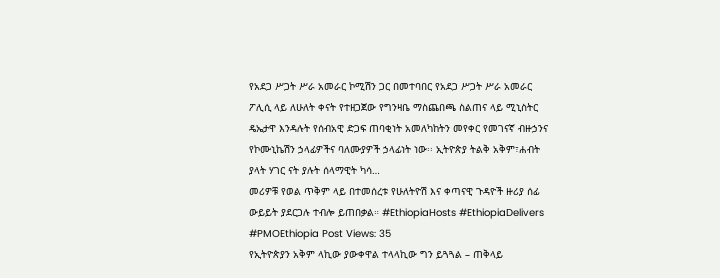የአደጋ ሥጋት ሥራ አመራር ኮሚሽን ጋር በመተባበር የአደጋ ሥጋት ሥራ አመራር ፖሊሲ ላይ ለሁለት ቀናት የተዘጋጀው የግንዛቤ ማስጨበጫ ስልጠና ላይ ሚኒስትር ዴኤታዋ እንዳሉት የሰብአዊ ድጋፍ ጠባቂነት አመለካከትን መየቀር የመገናኛ ብዙኃንና የኮሙኒኬሽን ኃላፊዎችና ባለሙያዎች ኃላፊነት ነው፡፡ ኢትዮጵያ ትልቅ አቅም፣ሐብት ያላት ሃገር ናት ያሉት ሰላማዊት ካሳ…
መሪዎቹ የወል ጥቅም ላይ በተመሰረቱ የሁለትዮሽ እና ቀጣናዊ ጉዳዮች ዙሪያ ሰፊ ውይይት ያደርጋሉ ተብሎ ይጠበቃል። #EthiopiaHosts #EthiopiaDelivers #PMOEthiopia Post Views: 35
የኢትዮጵያን አቅም ላኪው ያውቀዋል ተላላኪው ግን ይጓጓል – ጠቅላይ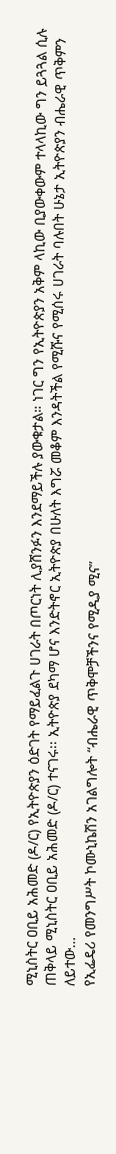ሚኒስትር ዐቢይ አሕመድ (ዶ/ር) የኢትዮጵያን ዕድገት የማይፈልጉ ሀገራት በጦርነት ሊያሸንፉን እንደማይችሉ ያውቁታል። ነገር ግን የኢትዮጵያን አቅም ላኪው ቢያውቀውም ተላላኪው ግን ይጓጓል ሲሉ ጠቅላይ ሚኒስትር ዐቢይ አሕመድ (ዶ/ር) ተናገሩ፡፡ ኢትዮጵያ ደካማ ሆና እንድትኖር ኢትዮጵያ በሁለት እግሯ መቆም እንዳትችል የሚሹና የሚሰሩ ሀገራት ባሉበት ሁኔታ ኢትዮጵያን ብሔራዊ ጥቅምን ለይተው…
የኢፌዴሪ የመንግሥት ኮሙኒኬሽን አገልግሎት “ብሔራዊ ጥቅሞቻችንና የሚዲያ ሚና”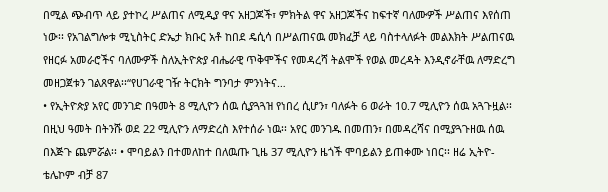በሚል ጭብጥ ላይ ያተኮረ ሥልጠና ለሚዲያ ዋና አዘጋጆች፣ ምክትል ዋና አዘጋጆችና ከፍተኛ ባለሙዎች ሥልጠና እየሰጠ ነው፡፡ የአገልግሎቱ ሚኒስትር ድኤታ ክቡር አቶ ከበደ ዴሲሳ በሥልጠናዉ መክፈቻ ላይ ባስተላለፉት መልእክት ሥልጠናዉ የዘርፉ አመራሮችና ባለሙዎች ስለኢትዮጵያ ብሔራዊ ጥቅሞችና የመዳረሻ ትልሞች የወል መረዳት እንዲኖራቸዉ ለማድረግ መዘጋጀቱን ገልጸዋል፡፡“የሀገራዊ ገዥ ትርክት ግንባታ ምንነትና…
• የኢትዮጵያ አየር መንገድ በዓመት 8 ሚሊዮን ሰዉ ሲያጓጓዝ የነበረ ሲሆን፣ ባለፉት 6 ወራት 10.7 ሚሊዮን ሰዉ አጓጉዟል፡፡ በዚህ ዓመት በትንሹ ወደ 22 ሚሊዮን ለማድረስ እየተሰራ ነዉ፡፡ አየር መንገዱ በመጠን፣ በመዳረሻና በሚያጓጉዘዉ ሰዉ በእጅጉ ጨምሯል፡፡ • ሞባይልን በተመለከተ በለዉጡ ጊዜ 37 ሚሊዮን ዜጎች ሞባይልን ይጠቀሙ ነበር፡፡ ዘሬ ኢትዮ-ቴሌኮም ብቻ 87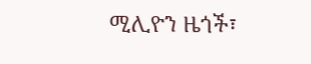ሚሊዮን ዜጎች፣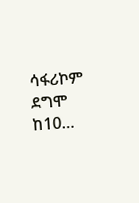ሳፋሪኮም ደግሞ ከ10…